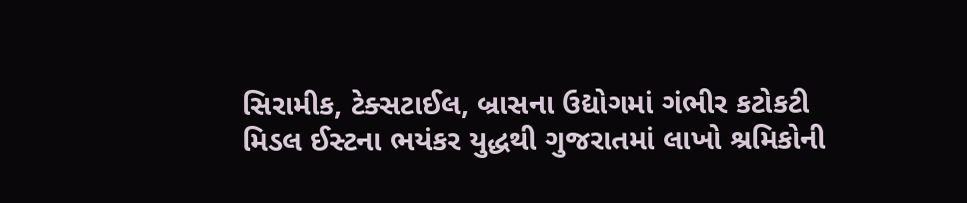સિરામીક, ટેક્સટાઈલ, બ્રાસના ઉદ્યોગમાં ગંભીર કટોકટી
મિડલ ઈસ્ટના ભયંકર યુદ્ધથી ગુજરાતમાં લાખો શ્રમિકોની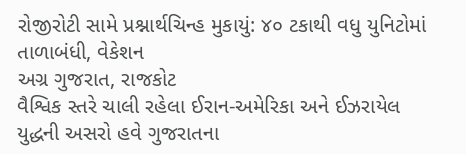રોજીરોટી સામે પ્રશ્નાર્થચિન્હ મુકાયું: ૪૦ ટકાથી વધુ યુનિટોમાં તાળાબંધી, વેકેશન
અગ્ર ગુજરાત, રાજકોટ
વૈશ્વિક સ્તરે ચાલી રહેલા ઈરાન-અમેરિકા અને ઈઝરાયેલ યુદ્ધની અસરો હવે ગુજરાતના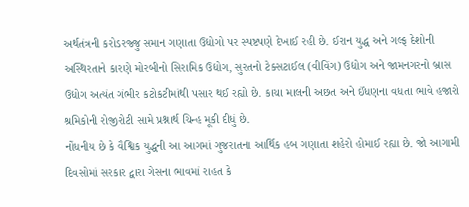અર્થતંત્રની કરોડરજ્જુ સમાન ગણાતા ઉદ્યોગો પર સ્પષ્ટપણે દેખાઈ રહી છે. ઈરાન યુદ્ધ અને ગલ્ફ દેશોની અસ્થિરતાને કારણે મોરબીનો સિરામિક ઉદ્યોગ, સુરતનો ટેક્સટાઈલ (વીવિંગ) ઉદ્યોગ અને જામનગરનો બ્રાસ ઉદ્યોગ અત્યંત ગંભીર કટોકટીમાંથી પસાર થઈ રહ્યો છે. કાચા માલની અછત અને ઈંધણના વધતા ભાવે હજારો શ્રમિકોની રોજીરોટી સામે પ્રશ્નાર્થ ચિન્હ મૂકી દીધું છે.
નોંધનીય છે કે વૈશ્વિક યુદ્ધની આ આગમાં ગુજરાતના આર્થિક હબ ગણાતા શહેરો હોમાઈ રહ્યા છે. જો આગામી દિવસોમાં સરકાર દ્વારા ગેસના ભાવમાં રાહત કે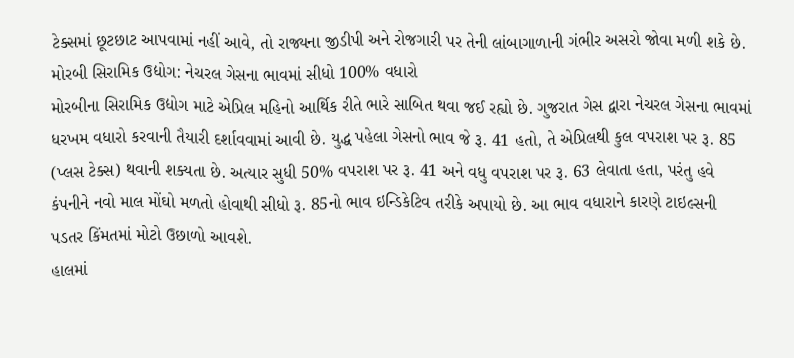ટેક્સમાં છૂટછાટ આપવામાં નહીં આવે, તો રાજ્યના જીડીપી અને રોજગારી પર તેની લાંબાગાળાની ગંભીર અસરો જોવા મળી શકે છે.
મોરબી સિરામિક ઉદ્યોગ: નેચરલ ગેસના ભાવમાં સીધો 100% વધારો
મોરબીના સિરામિક ઉદ્યોગ માટે એપ્રિલ મહિનો આર્થિક રીતે ભારે સાબિત થવા જઈ રહ્યો છે. ગુજરાત ગેસ દ્વારા નેચરલ ગેસના ભાવમાં ધરખમ વધારો કરવાની તૈયારી દર્શાવવામાં આવી છે. યુદ્ધ પહેલા ગેસનો ભાવ જે રૂ. 41 હતો, તે એપ્રિલથી કુલ વપરાશ પર રૂ. 85 (પ્લસ ટેક્સ) થવાની શક્યતા છે. અત્યાર સુધી 50% વપરાશ પર રૂ. 41 અને વધુ વપરાશ પર રૂ. 63 લેવાતા હતા, પરંતુ હવે કંપનીને નવો માલ મોંઘો મળતો હોવાથી સીધો રૂ. 85નો ભાવ ઇન્ડિકેટિવ તરીકે અપાયો છે. આ ભાવ વધારાને કારણે ટાઇલ્સની પડતર કિંમતમાં મોટો ઉછાળો આવશે.
હાલમાં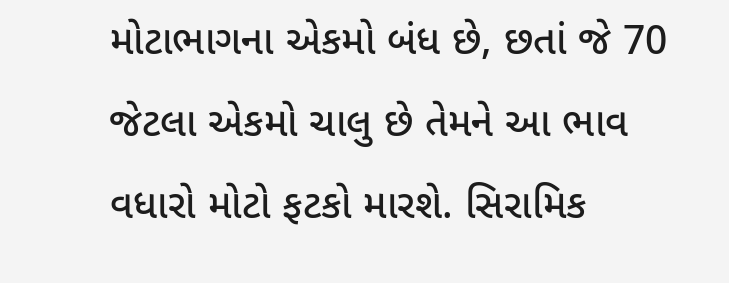મોટાભાગના એકમો બંધ છે, છતાં જે 70 જેટલા એકમો ચાલુ છે તેમને આ ભાવ વધારો મોટો ફટકો મારશે. સિરામિક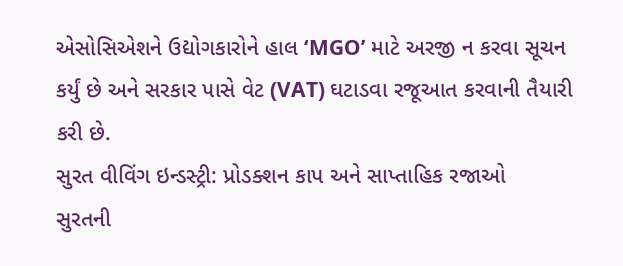એસોસિએશને ઉદ્યોગકારોને હાલ ‘MGO’ માટે અરજી ન કરવા સૂચન કર્યું છે અને સરકાર પાસે વેટ (VAT) ઘટાડવા રજૂઆત કરવાની તૈયારી કરી છે.
સુરત વીવિંગ ઇન્ડસ્ટ્રી: પ્રોડક્શન કાપ અને સાપ્તાહિક રજાઓ
સુરતની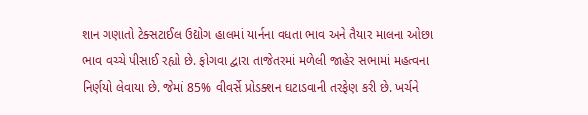શાન ગણાતો ટેક્સટાઈલ ઉદ્યોગ હાલમાં યાર્નના વધતા ભાવ અને તૈયાર માલના ઓછા ભાવ વચ્ચે પીસાઈ રહ્યો છે. ફોગવા દ્વારા તાજેતરમાં મળેલી જાહેર સભામાં મહત્વના નિર્ણયો લેવાયા છે. જેમાં 85% વીવર્સે પ્રોડક્શન ઘટાડવાની તરફેણ કરી છે. ખર્ચને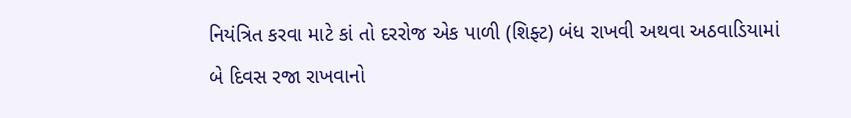નિયંત્રિત કરવા માટે કાં તો દરરોજ એક પાળી (શિફ્ટ) બંધ રાખવી અથવા અઠવાડિયામાં બે દિવસ રજા રાખવાનો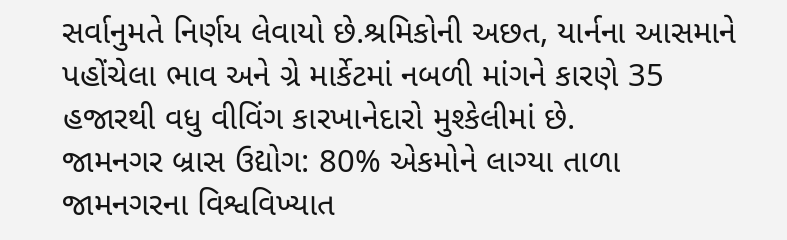સર્વાનુમતે નિર્ણય લેવાયો છે.શ્રમિકોની અછત, યાર્નના આસમાને પહોંચેલા ભાવ અને ગ્રે માર્કેટમાં નબળી માંગને કારણે 35 હજારથી વધુ વીવિંગ કારખાનેદારો મુશ્કેલીમાં છે.
જામનગર બ્રાસ ઉદ્યોગ: 80% એકમોને લાગ્યા તાળા
જામનગરના વિશ્વવિખ્યાત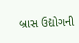બ્રાસ ઉદ્યોગની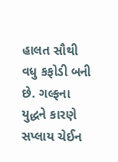હાલત સૌથી વધુ કફોડી બની છે. ગલ્ફના યુદ્ધને કારણે સપ્લાય ચેઈન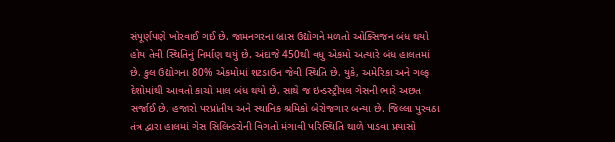સંપૂર્ણપણે ખોરવાઈ ગઈ છે. જામનગરના બ્રાસ ઉદ્યોગને મળતો ઓક્સિજન બંધ થયો હોય તેવી સ્થિતિનું નિર્માણ થયું છે. અંદાજે 450થી વધુ એકમો અત્યારે બંધ હાલતમાં છે. કુલ ઉદ્યોગના 80% એકમોમાં શટડાઉન જેવી સ્થિતિ છે. યુકે, અમેરિકા અને ગલ્ફ દેશોમાંથી આવતો કાચો માલ બંધ થયો છે. સાથે જ ઇન્ડસ્ટ્રીયલ ગેસની ભારે અછત સર્જાઈ છે. હજારો પરપ્રાંતીય અને સ્થાનિક શ્રમિકો બેરોજગાર બન્યા છે. જિલ્લા પુરવઠા તંત્ર દ્વારા હાલમાં ગેસ સિલિન્ડરોની વિગતો મંગાવી પરિસ્થિતિ થાળે પાડવા પ્રયાસો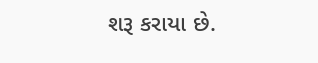શરૂ કરાયા છે.